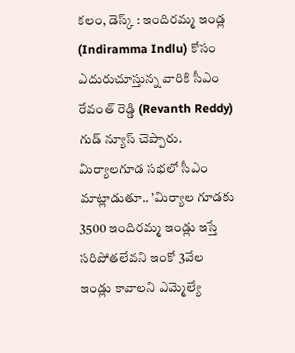కలం, డెస్క్ : ఇందిరమ్మ ఇండ్ల (Indiramma Indlu) కోసం ఎదురుచూస్తున్న వారికి సీఎం రేవంత్ రెడ్డి (Revanth Reddy) గుడ్ న్యూస్ చెప్పారు. మిర్యాలగూడ సభలో సీఎం మాట్లాడుతూ.. ’మిర్యాల గూడకు 3500 ఇందిరమ్మ ఇండ్లు ఇస్తే సరిపోతలేవని ఇంకో 3వేల ఇండ్లు కావాలని ఎమ్మెల్యే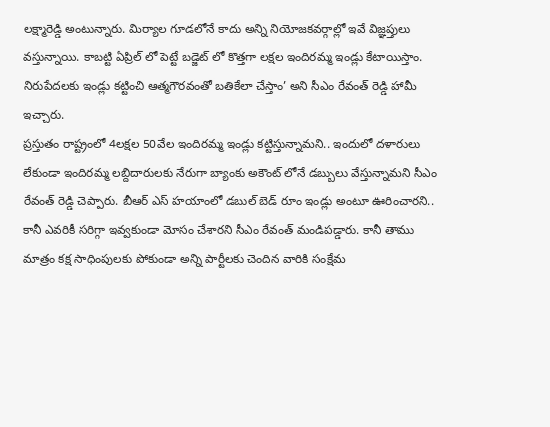లక్ష్మారెడ్డి అంటున్నారు. మిర్యాల గూడలోనే కాదు అన్ని నియోజకవర్గాల్లో ఇవే విజ్ఞప్తులు వస్తున్నాయి. కాబట్టి ఏప్రిల్ లో పెట్టే బడ్జెట్ లో కొత్తగా లక్షల ఇందిరమ్మ ఇండ్లు కేటాయిస్తాం. నిరుపేదలకు ఇండ్లు కట్టించి ఆత్మగౌరవంతో బతికేలా చేస్తాం’ అని సీఎం రేవంత్ రెడ్డి హామీ ఇచ్చారు.
ప్రస్తుతం రాష్ట్రంలో 4లక్షల 50వేల ఇందిరమ్మ ఇండ్లు కట్టిస్తున్నామని.. ఇందులో దళారులు లేకుండా ఇందిరమ్మ లబ్దిదారులకు నేరుగా బ్యాంకు అకౌంట్ లోనే డబ్బులు వేస్తున్నామని సీఎం రేవంత్ రెడ్డి చెప్పారు. బీఆర్ ఎస్ హయాంలో డబుల్ బెడ్ రూం ఇండ్లు అంటూ ఊరించారని.. కానీ ఎవరికీ సరిగ్గా ఇవ్వకుండా మోసం చేశారని సీఎం రేవంత్ మండిపడ్డారు. కానీ తాము మాత్రం కక్ష సాధింపులకు పోకుండా అన్ని పార్టీలకు చెందిన వారికి సంక్షేమ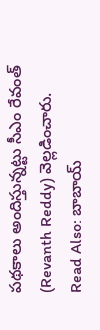పథకాలు అందిస్తున్నట్టు సీఎం రేవంత్ (Revanth Reddy) వెల్లడించారు.
Read Also: బాబాయ్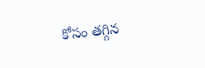కోసం తగ్గిన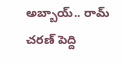అబ్బాయ్.. రామ్ చరణ్ పెద్ది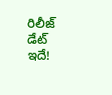రిలీజ్ డేట్ ఇదే!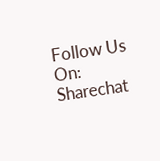Follow Us On: Sharechat